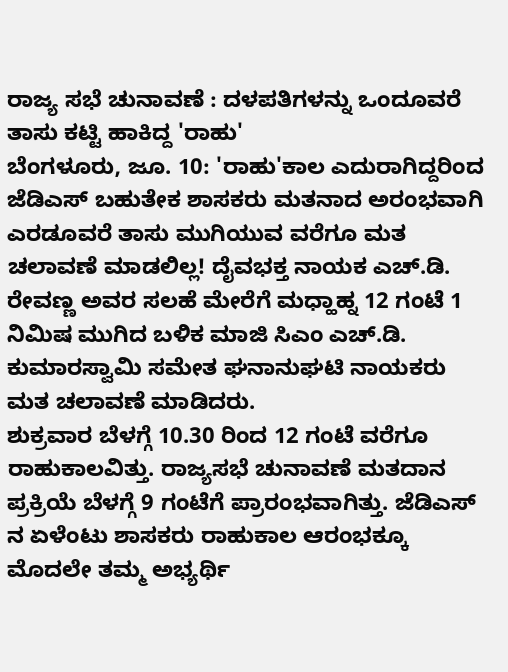ರಾಜ್ಯ ಸಭೆ ಚುನಾವಣೆ : ದಳಪತಿಗಳನ್ನು ಒಂದೂವರೆ ತಾಸು ಕಟ್ಟಿ ಹಾಕಿದ್ದ 'ರಾಹು'
ಬೆಂಗಳೂರು, ಜೂ. 10: 'ರಾಹು'ಕಾಲ ಎದುರಾಗಿದ್ದರಿಂದ ಜೆಡಿಎಸ್ ಬಹುತೇಕ ಶಾಸಕರು ಮತನಾದ ಅರಂಭವಾಗಿ ಎರಡೂವರೆ ತಾಸು ಮುಗಿಯುವ ವರೆಗೂ ಮತ ಚಲಾವಣೆ ಮಾಡಲಿಲ್ಲ! ದೈವಭಕ್ತ ನಾಯಕ ಎಚ್.ಡಿ. ರೇವಣ್ಣ ಅವರ ಸಲಹೆ ಮೇರೆಗೆ ಮಧ್ಹಾಹ್ನ 12 ಗಂಟೆ 1 ನಿಮಿಷ ಮುಗಿದ ಬಳಿಕ ಮಾಜಿ ಸಿಎಂ ಎಚ್.ಡಿ. ಕುಮಾರಸ್ವಾಮಿ ಸಮೇತ ಘನಾನುಘಟಿ ನಾಯಕರು ಮತ ಚಲಾವಣೆ ಮಾಡಿದರು.
ಶುಕ್ರವಾರ ಬೆಳಗ್ಗೆ 10.30 ರಿಂದ 12 ಗಂಟೆ ವರೆಗೂ ರಾಹುಕಾಲವಿತ್ತು. ರಾಜ್ಯಸಭೆ ಚುನಾವಣೆ ಮತದಾನ ಪ್ರಕ್ರಿಯೆ ಬೆಳಗ್ಗೆ 9 ಗಂಟೆಗೆ ಪ್ರಾರಂಭವಾಗಿತ್ತು. ಜೆಡಿಎಸ್ ನ ಏಳೆಂಟು ಶಾಸಕರು ರಾಹುಕಾಲ ಆರಂಭಕ್ಕೂ ಮೊದಲೇ ತಮ್ಮ ಅಭ್ಯರ್ಥಿ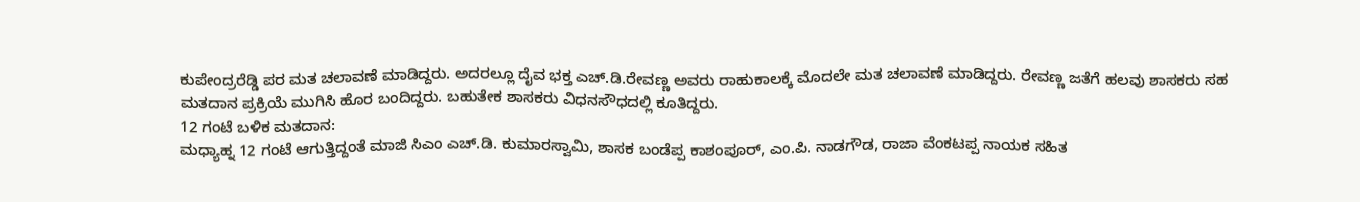ಕುಪೇಂದ್ರರೆಡ್ಡಿ ಪರ ಮತ ಚಲಾವಣೆ ಮಾಡಿದ್ದರು. ಅದರಲ್ಲೂ ದೈವ ಭಕ್ತ ಎಚ್.ಡಿ.ರೇವಣ್ಣ ಅವರು ರಾಹುಕಾಲಕ್ಕೆ ಮೊದಲೇ ಮತ ಚಲಾವಣೆ ಮಾಡಿದ್ದರು. ರೇವಣ್ಣ ಜತೆಗೆ ಹಲವು ಶಾಸಕರು ಸಹ ಮತದಾನ ಪ್ರಕ್ರಿಯೆ ಮುಗಿಸಿ ಹೊರ ಬಂದಿದ್ದರು. ಬಹುತೇಕ ಶಾಸಕರು ವಿಧನಸೌಧದಲ್ಲಿ ಕೂತಿದ್ದರು.
12 ಗಂಟೆ ಬಳಿಕ ಮತದಾನ:
ಮಧ್ಯಾಹ್ನ 12 ಗಂಟೆ ಆಗುತ್ತಿದ್ದಂತೆ ಮಾಜಿ ಸಿಎಂ ಎಚ್.ಡಿ. ಕುಮಾರಸ್ವಾಮಿ, ಶಾಸಕ ಬಂಡೆಪ್ಪ ಕಾಶಂಪೂರ್, ಎಂ.ಪಿ. ನಾಡಗೌಡ, ರಾಜಾ ವೆಂಕಟಪ್ಪ ನಾಯಕ ಸಹಿತ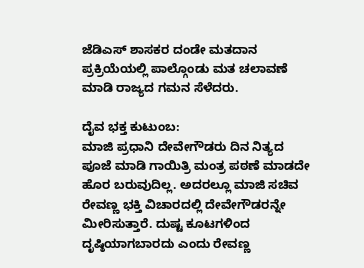ಜೆಡಿಎಸ್ ಶಾಸಕರ ದಂಡೇ ಮತದಾನ ಪ್ರಕ್ರಿಯೆಯಲ್ಲಿ ಪಾಲ್ಗೊಂಡು ಮತ ಚಲಾವಣೆ ಮಾಡಿ ರಾಜ್ಯದ ಗಮನ ಸೆಳೆದರು.

ದೈವ ಭಕ್ತ ಕುಟುಂಬ:
ಮಾಜಿ ಪ್ರಧಾನಿ ದೇವೇಗೌಡರು ದಿನ ನಿತ್ಯದ ಪೂಜೆ ಮಾಡಿ ಗಾಯಿತ್ರಿ ಮಂತ್ರ ಪಠಣೆ ಮಾಡದೇ ಹೊರ ಬರುವುದಿಲ್ಲ. ಅದರಲ್ಲೂ ಮಾಜಿ ಸಚಿವ ರೇವಣ್ಣ ಭಕ್ತಿ ವಿಚಾರದಲ್ಲಿ ದೇವೇಗೌಡರನ್ನೇ ಮೀರಿಸುತ್ತಾರೆ. ದುಷ್ಟ ಕೂಟಗಳಿಂದ ದೃಷ್ಠಿಯಾಗಬಾರದು ಎಂದು ರೇವಣ್ಣ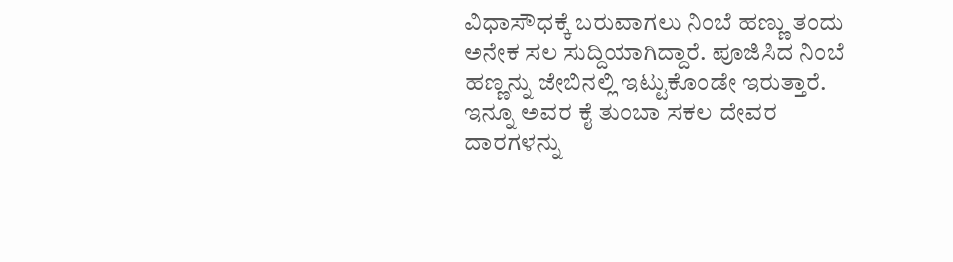ವಿಧಾಸೌಧಕ್ಕೆ ಬರುವಾಗಲು ನಿಂಬೆ ಹಣ್ಣು ತಂದು ಅನೇಕ ಸಲ ಸುದ್ದಿಯಾಗಿದ್ದಾರೆ. ಪೂಜಿಸಿದ ನಿಂಬೆ ಹಣ್ಣನ್ನು ಜೇಬಿನಲ್ಲಿ ಇಟ್ಟುಕೊಂಡೇ ಇರುತ್ತಾರೆ. ಇನ್ನೂ ಅವರ ಕೈ ತುಂಬಾ ಸಕಲ ದೇವರ ದಾರಗಳನ್ನು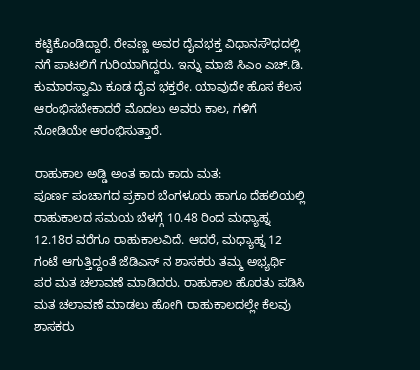ಕಟ್ಟಿಕೊಂಡಿದ್ದಾರೆ. ರೇವಣ್ಣ ಅವರ ದೈವಭಕ್ತ ವಿಧಾನಸೌಧದಲ್ಲಿ ನಗೆ ಪಾಟಲಿಗೆ ಗುರಿಯಾಗಿದ್ದರು. ಇನ್ನು ಮಾಜಿ ಸಿಎಂ ಎಚ್.ಡಿ. ಕುಮಾರಸ್ವಾಮಿ ಕೂಡ ದೈವ ಭಕ್ತರೇ. ಯಾವುದೇ ಹೊಸ ಕೆಲಸ ಆರಂಭಿಸಬೇಕಾದರೆ ಮೊದಲು ಅವರು ಕಾಲ, ಗಳಿಗೆ ನೋಡಿಯೇ ಆರಂಭಿಸುತ್ತಾರೆ.

ರಾಹುಕಾಲ ಅಡ್ಡಿ ಅಂತ ಕಾದು ಕಾದು ಮತ:
ಪೂರ್ಣ ಪಂಚಾಗದ ಪ್ರಕಾರ ಬೆಂಗಳೂರು ಹಾಗೂ ದೆಹಲಿಯಲ್ಲಿ ರಾಹುಕಾಲದ ಸಮಯ ಬೆಳಗ್ಗೆ 10.48 ರಿಂದ ಮಧ್ಯಾಹ್ನ 12.18ರ ವರೆಗೂ ರಾಹುಕಾಲವಿದೆ. ಆದರೆ, ಮಧ್ಯಾಹ್ನ 12 ಗಂಟೆ ಆಗುತ್ತಿದ್ದಂತೆ ಜೆಡಿಎಸ್ ನ ಶಾಸಕರು ತಮ್ಮ ಅಭ್ಯರ್ಥಿ ಪರ ಮತ ಚಲಾವಣೆ ಮಾಡಿದರು. ರಾಹುಕಾಲ ಹೊರತು ಪಡಿಸಿ ಮತ ಚಲಾವಣೆ ಮಾಡಲು ಹೋಗಿ ರಾಹುಕಾಲದಲ್ಲೇ ಕೆಲವು ಶಾಸಕರು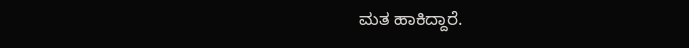ಮತ ಹಾಕಿದ್ದಾರೆ.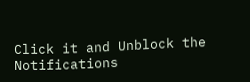Click it and Unblock the Notifications